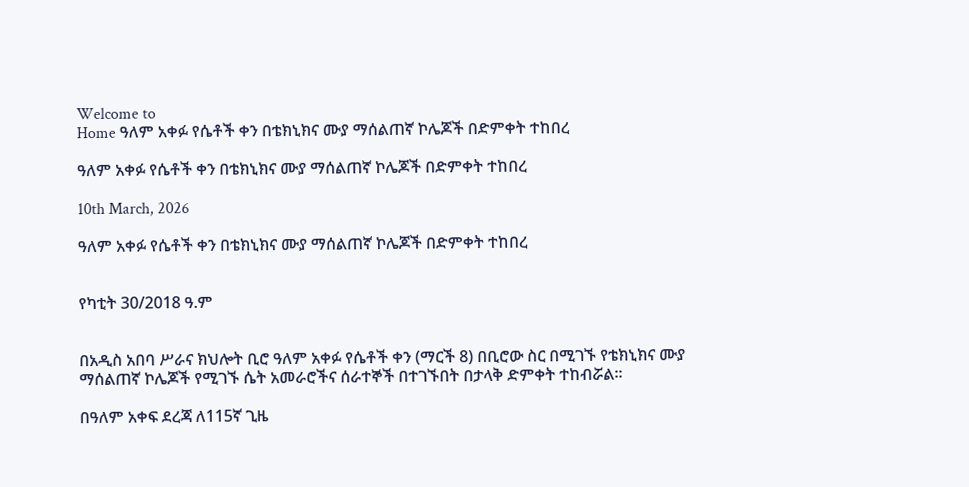Welcome to
Home ዓለም አቀፉ የሴቶች ቀን በቴክኒክና ሙያ ማሰልጠኛ ኮሌጆች በድምቀት ተከበረ

ዓለም አቀፉ የሴቶች ቀን በቴክኒክና ሙያ ማሰልጠኛ ኮሌጆች በድምቀት ተከበረ

10th March, 2026

ዓለም አቀፉ የሴቶች ቀን በቴክኒክና ሙያ ማሰልጠኛ ኮሌጆች በድምቀት ተከበረ


የካቲት 30/2018 ዓ.ም


በአዲስ አበባ ሥራና ክህሎት ቢሮ ዓለም አቀፉ የሴቶች ቀን (ማርች 8) በቢሮው ስር በሚገኙ የቴክኒክና ሙያ ማሰልጠኛ ኮሌጆች የሚገኙ ሴት አመራሮችና ሰራተኞች በተገኙበት በታላቅ ድምቀት ተከብሯል።

በዓለም አቀፍ ደረጃ ለ115ኛ ጊዜ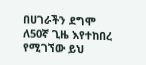በሀገራችን ደግሞ ለ50ኛ ጊዜ እየተከበረ የሚገኘው ይህ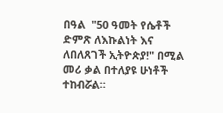በዓል  "50 ዓመት የሴቶች ድምጽ ለእኩልነት እና ለበለጸገች ኢትዮጵያ!" በሚል መሪ ቃል በተለያዩ ሁነቶች ተከብሯል።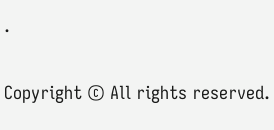.

Copyright © All rights reserved.